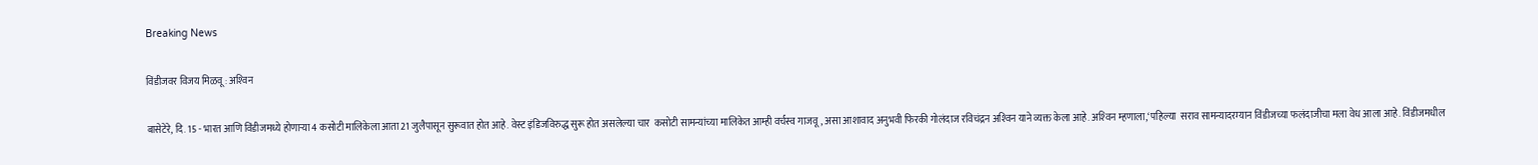Breaking News

विंडीजवर विजय मिळवू : अश्‍विन

बासेटेरे, दि. 15 - भारत आणि विंडीजमध्ये होणार्‍या 4 कसोटी मालिकेला आता 21 जुलैपासून सुरूवात होत आहे. वेस्ट इंडिजविरुद्ध सुरू होत असलेल्या चार  कसोटी सामन्यांच्या मालिकेत आम्ही वर्चस्व गाजवू, असा आशावाद अनुभवी फिरकी गोलंदाज रविचंद्रन अश्‍विन याने व्यक्त केला आहे. अश्‍विन म्हणाला,‘पहिल्या  सराव सामन्यादरम्यान विंडीजच्या फलंदाजीचा मला वेध आला आहे. विंडीजमधील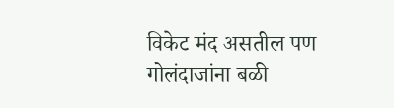विकेट मंद असतील पण गोलंदाजांना बळी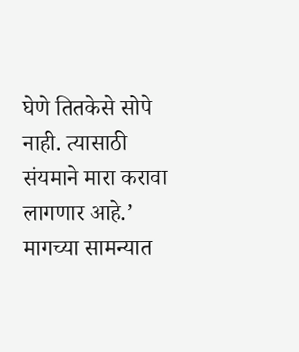घेणे तितकेसे सोपे नाही. त्यासाठी  संयमाने मारा करावा लागणार आहे.’ मागच्या सामन्यात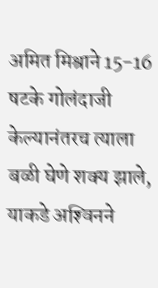अमित मिश्राने 15-16 षटके गोलंदाजी केल्यानंतरच त्याला बळी घेणे शक्य झाले, याकडे अश्‍विनने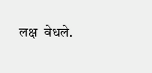लक्ष  वेधले.